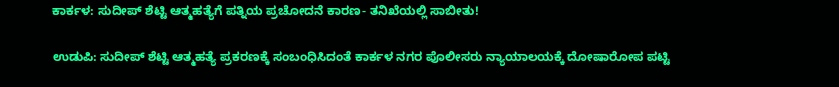ಕಾರ್ಕಳ: ಸುದೀಪ್ ಶೆಟ್ಟಿ ಆತ್ಮಹತ್ಯೆಗೆ ಪತ್ನಿಯ ಪ್ರಚೋದನೆ ಕಾರಣ- ತನಿಖೆಯಲ್ಲಿ ಸಾಬೀತು!

ಉಡುಪಿ: ಸುದೀಪ್ ಶೆಟ್ಟಿ ಆತ್ಮಹತ್ಯೆ ಪ್ರಕರಣಕ್ಕೆ ಸಂಬಂಧಿಸಿದಂತೆ ಕಾರ್ಕಳ ನಗರ ಪೊಲೀಸರು ನ್ಯಾಯಾಲಯಕ್ಕೆ ದೋಷಾರೋಪ ಪಟ್ಟಿ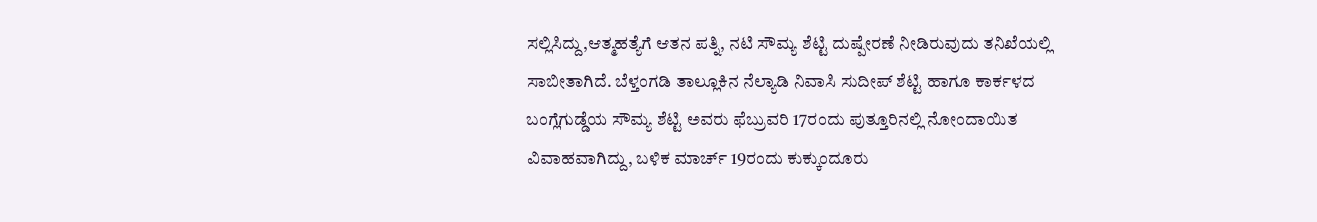ಸಲ್ಲಿಸಿದ್ದು,ಆತ್ಮಹತ್ಯೆಗೆ ಆತನ ಪತ್ನಿ, ನಟಿ ಸೌಮ್ಯ ಶೆಟ್ಟಿ ದುಷ್ಪೇರಣೆ ನೀಡಿರುವುದು ತನಿಖೆಯಲ್ಲಿ ಸಾಬೀತಾಗಿದೆ. ಬೆಳ್ತಂಗಡಿ ತಾಲ್ಲೂಕಿನ ನೆಲ್ಯಾಡಿ ನಿವಾಸಿ ಸುದೀಪ್ ಶೆಟ್ಟಿ ಹಾಗೂ ಕಾರ್ಕಳದ ಬಂಗ್ಲೆಗುಡ್ಡೆಯ ಸೌಮ್ಯ ಶೆಟ್ಟಿ ಅವರು ಫೆಬ್ರುವರಿ 17ರಂದು ಪುತ್ತೂರಿನಲ್ಲಿ ನೋಂದಾಯಿತ ವಿವಾಹವಾಗಿದ್ದು, ಬಳಿಕ ಮಾರ್ಚ್ 19ರಂದು ಕುಕ್ಕುಂದೂರು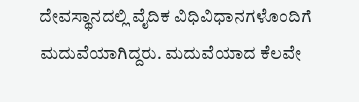ದೇವಸ್ಥಾನದಲ್ಲಿ ವೈದಿಕ ವಿಧಿವಿಧಾನಗಳೊಂದಿಗೆ ಮದುವೆಯಾಗಿದ್ದರು. ಮದುವೆಯಾದ ಕೆಲವೇ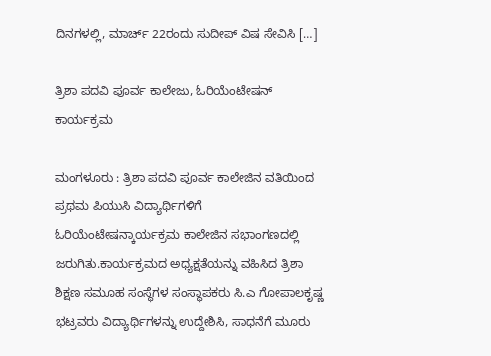ದಿನಗಳಲ್ಲಿ, ಮಾರ್ಚ್ 22ರಂದು ಸುದೀಪ್ ವಿಷ ಸೇವಿಸಿ […]

ತ್ರಿಶಾ ಪದವಿ ಪೂರ್ವ ಕಾಲೇಜು, ಓರಿಯೆಂಟೇಷನ್ ಕಾರ್ಯಕ್ರಮ

ಮಂಗಳೂರು : ತ್ರಿಶಾ ಪದವಿ ಪೂರ್ವ ಕಾಲೇಜಿನ ವತಿಯಿಂದ ಪ್ರಥಮ ಪಿಯುಸಿ ವಿದ್ಯಾರ್ಥಿಗಳಿಗೆ ಓರಿಯೆಂಟೇಷನ್ಕಾರ್ಯಕ್ರಮ ಕಾಲೇಜಿನ ಸಭಾಂಗಣದಲ್ಲಿ ಜರುಗಿತು.ಕಾರ್ಯಕ್ರಮದ ಅಧ್ಯಕ್ಷತೆಯನ್ನು ವಹಿಸಿದ ತ್ರಿಶಾ ಶಿಕ್ಷಣ ಸಮೂಹ ಸಂಸ್ಥೆಗಳ ಸಂಸ್ಥಾಪಕರು ಸಿ.ಎ ಗೋಪಾಲಕೃಷ್ಣ ಭಟ್ರವರು ವಿದ್ಯಾರ್ಥಿಗಳನ್ನು ಉದ್ದೇಶಿಸಿ, ಸಾಧನೆಗೆ ಮೂರು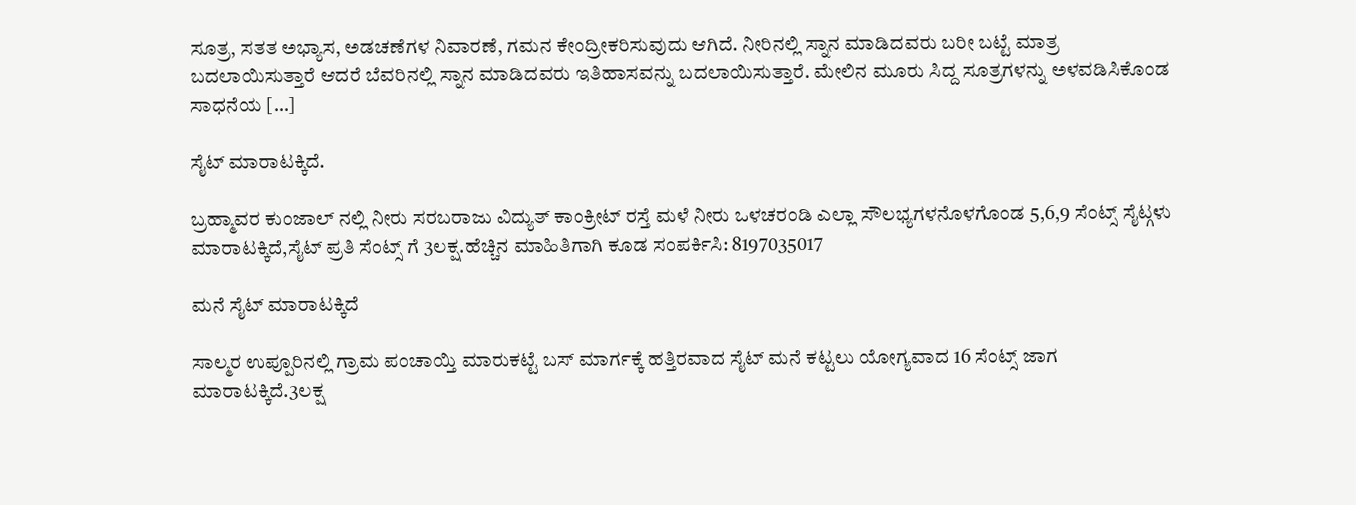ಸೂತ್ರ, ಸತತ ಅಭ್ಯಾಸ, ಅಡಚಣೆಗಳ ನಿವಾರಣೆ, ಗಮನ ಕೇಂದ್ರೀಕರಿಸುವುದು ಆಗಿದೆ. ನೀರಿನಲ್ಲಿ ಸ್ನಾನ ಮಾಡಿದವರು ಬರೀ ಬಟ್ಟೆ ಮಾತ್ರ ಬದಲಾಯಿಸುತ್ತಾರೆ ಆದರೆ ಬೆವರಿನಲ್ಲಿ ಸ್ನಾನ ಮಾಡಿದವರು ಇತಿಹಾಸವನ್ನು ಬದಲಾಯಿಸುತ್ತಾರೆ. ಮೇಲಿನ ಮೂರು ಸಿದ್ದ ಸೂತ್ರಗಳನ್ನು ಅಳವಡಿಸಿಕೊಂಡ ಸಾಧನೆಯ […]

ಸೈಟ್ ಮಾರಾಟಕ್ಕಿದೆ.

ಬ್ರಹ್ಮಾವರ ಕುಂಜಾಲ್ ನಲ್ಲಿ ನೀರು ಸರಬರಾಜು ವಿದ್ಯುತ್ ಕಾಂಕ್ರೀಟ್ ರಸ್ತೆ ಮಳೆ ನೀರು ಒಳಚರಂಡಿ ಎಲ್ಲಾ ಸೌಲಭ್ಯಗಳನೊಳಗೊಂಡ 5,6,9 ಸೆಂಟ್ಸ್ ಸೈಟ್ಗಳು ಮಾರಾಟಕ್ಕಿದೆ,ಸೈಟ್ ಪ್ರತಿ ಸೆಂಟ್ಸ್ ಗೆ 3ಲಕ್ಷ.ಹೆಚ್ಚಿನ ಮಾಹಿತಿಗಾಗಿ ಕೂಡ ಸಂಪರ್ಕಿಸಿ: 8197035017

ಮನೆ ಸೈಟ್ ಮಾರಾಟಕ್ಕಿದೆ

ಸಾಲ್ಮರ ಉಪ್ಪೂರಿನಲ್ಲಿ ಗ್ರಾಮ ಪಂಚಾಯ್ತಿ ಮಾರುಕಟ್ಟೆ ಬಸ್ ಮಾರ್ಗಕ್ಕೆ ಹತ್ತಿರವಾದ ಸೈಟ್ ಮನೆ ಕಟ್ಟಲು ಯೋಗ್ಯವಾದ 16 ಸೆಂಟ್ಸ್ ಜಾಗ ಮಾರಾಟಕ್ಕಿದೆ.3ಲಕ್ಷ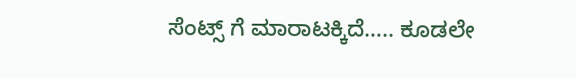ಸೆಂಟ್ಸ್ ಗೆ ಮಾರಾಟಕ್ಕಿದೆ….. ಕೂಡಲೇ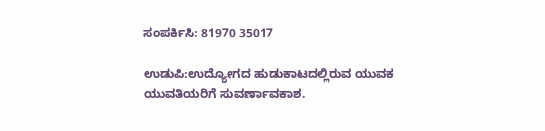ಸಂಪರ್ಕಿಸಿ: 81970 35017

ಉಡುಪಿ:ಉದ್ಯೋಗದ ಹುಡುಕಾಟದಲ್ಲಿರುವ ಯುವಕ ಯುವತಿಯರಿಗೆ ಸುವರ್ಣಾವಕಾಶ.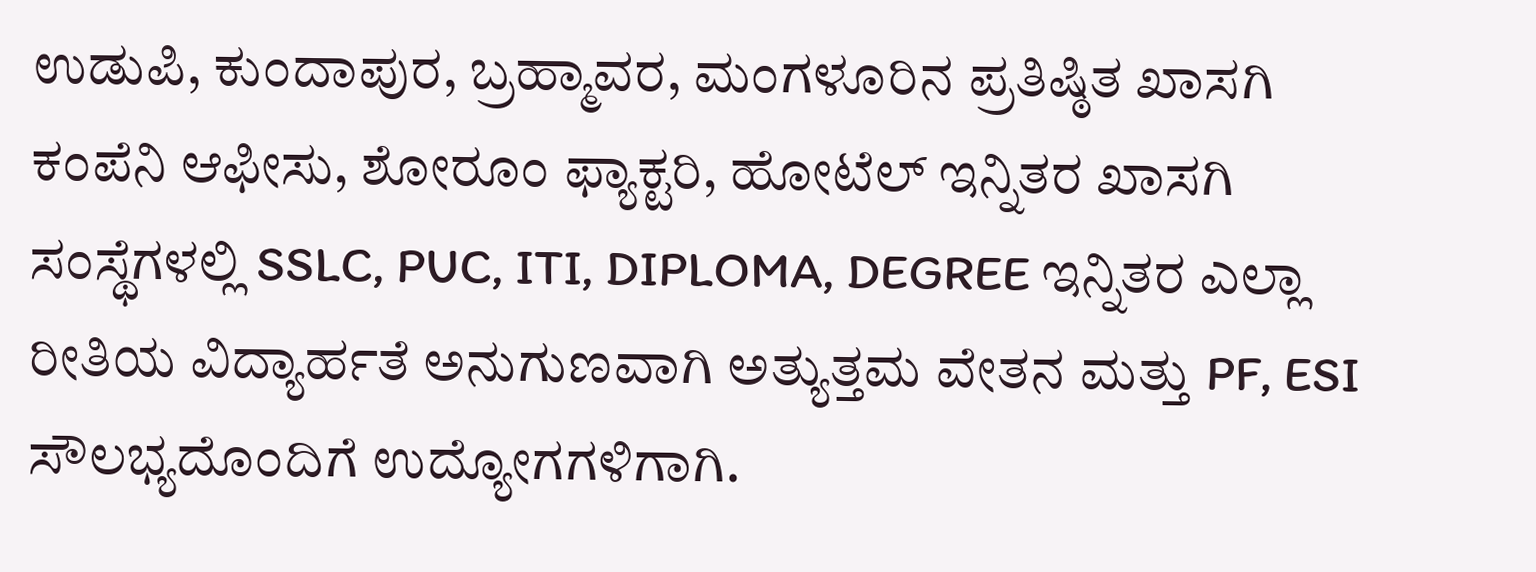ಉಡುಪಿ, ಕುಂದಾಪುರ, ಬ್ರಹ್ಮಾವರ, ಮಂಗಳೂರಿನ ಪ್ರತಿಷ್ಠಿತ ಖಾಸಗಿ ಕಂಪೆನಿ ಆಫೀಸು, ಶೋರೂಂ ಫ್ಯಾಕ್ಟರಿ, ಹೋಟೆಲ್ ಇನ್ನಿತರ ಖಾಸಗಿ ಸಂಸ್ಥೆಗಳಲ್ಲಿ SSLC, PUC, ITI, DIPLOMA, DEGREE ಇನ್ನಿತರ ಎಲ್ಲಾ ರೀತಿಯ ವಿದ್ಯಾರ್ಹತೆ ಅನುಗುಣವಾಗಿ ಅತ್ಯುತ್ತಮ ವೇತನ ಮತ್ತು PF, ESI ಸೌಲಭ್ಯದೊಂದಿಗೆ ಉದ್ಯೋಗಗಳಿಗಾಗಿ.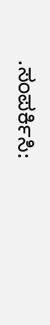.ಸಂಪರ್ಕಿಸಿ: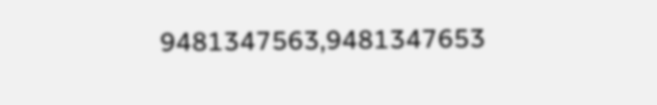9481347563,9481347653